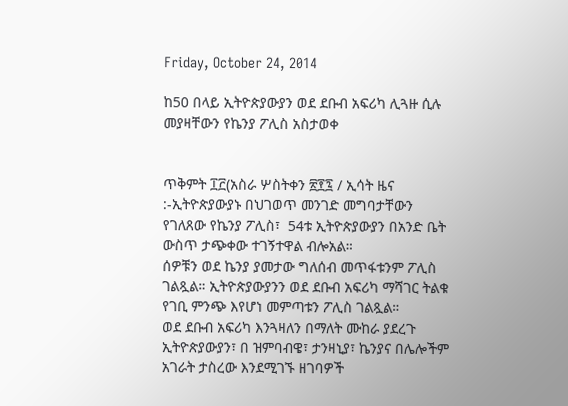Friday, October 24, 2014

ከ50 በላይ ኢትዮጵያውያን ወደ ደቡብ አፍሪካ ሊጓዙ ሲሉ መያዛቸውን የኬንያ ፖሊስ አስታወቀ


ጥቅምት ፲፫(አስራ ሦስትቀን ፳፻፯ / ኢሳት ዜና :-ኢትዮጵያውያኑ በህገወጥ መንገድ መግባታቸውን የገለጸው የኬንያ ፖሊስ፣  54ቱ ኢትዮጵያውያን በአንድ ቤት ውስጥ ታጭቀው ተገኝተዋል ብሎአል።
ሰዎቹን ወደ ኬንያ ያመታው ግለሰብ መጥፋቱንም ፖሊስ ገልጿል። ኢትዮጵያውያንን ወደ ደቡብ አፍሪካ ማሻገር ትልቁ የገቢ ምንጭ እየሆነ መምጣቱን ፖሊስ ገልጿል።
ወደ ደቡብ አፍሪካ እንጓዛለን በማለት ሙከራ ያደረጉ ኢትዮጵያውያን፣ በ ዝምባብዌ፣ ታንዛኒያ፣ ኬንያና በሌሎችም አገራት ታስረው እንደሚገኙ ዘገባዎች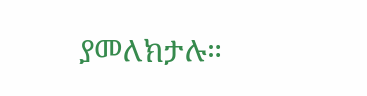ያመለክታሉ።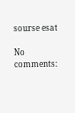sourse esat

No comments: